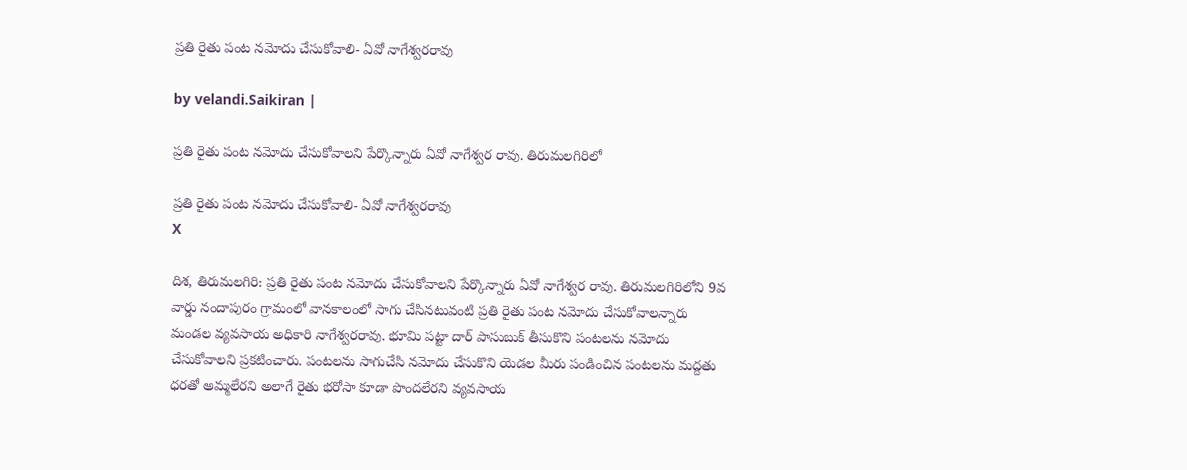ప్రతి రైతు పంట నమోదు చేసుకోవాలి- ఏవో నాగేశ్వరరావు

by velandi.Saikiran |

ప్రతి రైతు పంట నమోదు చేసుకోవాలని పేర్కొన్నారు ఏవో నాగేశ్వర రావు. తిరుమలగిరిలో

ప్రతి రైతు పంట నమోదు చేసుకోవాలి- ఏవో నాగేశ్వరరావు
X

దిశ, తిరుమలగిరి: ప్రతి రైతు పంట నమోదు చేసుకోవాలని పేర్కొన్నారు ఏవో నాగేశ్వర రావు. తిరుమలగిరిలోని 9వ వార్డు నందాపురం గ్రామంలో వానకాలంలో సాగు చేసినటువంటి ప్రతి రైతు పంట నమోదు చేసుకోవాలన్నారు మండల వ్యవసాయ అధికారి నాగేశ్వరరావు. భూమి పట్టా దార్ పాసుబుక్ తీసుకొని పంటలను నమోదు చేసుకోవాలని ప్ర‌క‌టించారు. పంటలను సాగుచేసి నమోదు చేసుకొని యెడల మీరు పండించిన పంటలను మద్దతు ధరతో అమ్మలేరని అలాగే రైతు భరోసా కూడా పొందలేరని వ్యవసాయ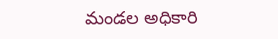మండల అధికారి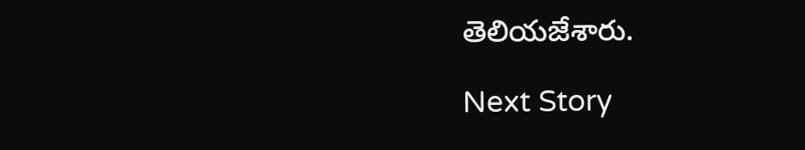తెలియజేశారు.

Next Story